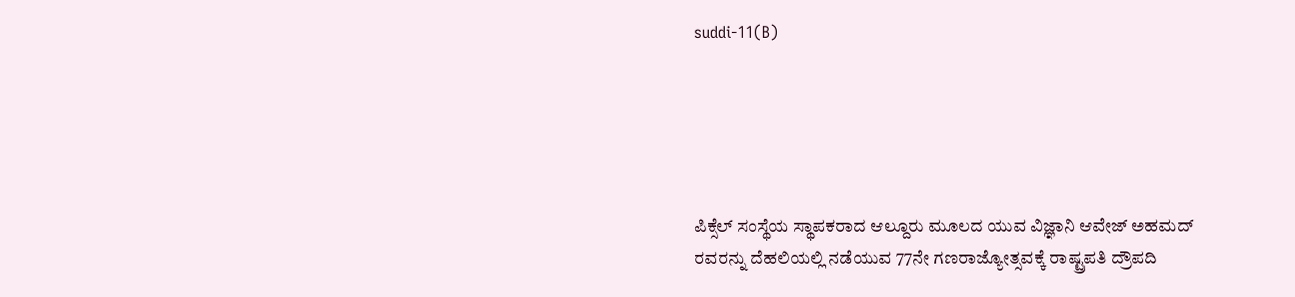suddi-11(B)





ಪಿಕ್ಸೆಲ್ ಸಂಸ್ಥೆಯ ಸ್ಥಾಪಕರಾದ ಆಲ್ದೂರು ಮೂಲದ ಯುವ ವಿಜ್ಞಾನಿ ಆವೇಜ್ ಅಹಮದ್ ರವರನ್ನು ದೆಹಲಿಯಲ್ಲಿ ನಡೆಯುವ 77ನೇ ಗಣರಾಜ್ಯೋತ್ಸವಕ್ಕೆ ರಾಷ್ಟ್ರಪತಿ ದ್ರೌಪದಿ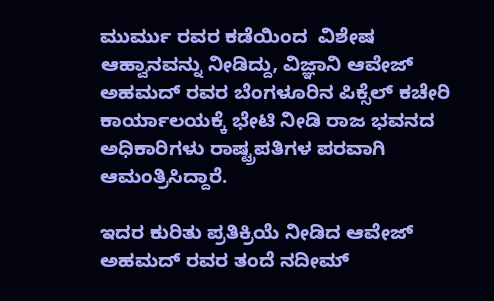ಮುರ್ಮು ರವರ ಕಡೆಯಿಂದ  ವಿಶೇಷ ಆಹ್ವಾನವನ್ನು ನೀಡಿದ್ದು, ವಿಜ್ಞಾನಿ ಆವೇಜ್ ಅಹಮದ್ ರವರ ಬೆಂಗಳೂರಿನ ಪಿಕ್ಸೆಲ್ ಕಚೇರಿ ಕಾರ್ಯಾಲಯಕ್ಕೆ ಭೇಟಿ ನೀಡಿ ರಾಜ ಭವನದ ಅಧಿಕಾರಿಗಳು ರಾಷ್ಟ್ರಪತಿಗಳ ಪರವಾಗಿ ಆಮಂತ್ರಿಸಿದ್ದಾರೆ.

ಇದರ ಕುರಿತು ಪ್ರತಿಕ್ರಿಯೆ ನೀಡಿದ ಆವೇಜ್ ಅಹಮದ್ ರವರ ತಂದೆ ನದೀಮ್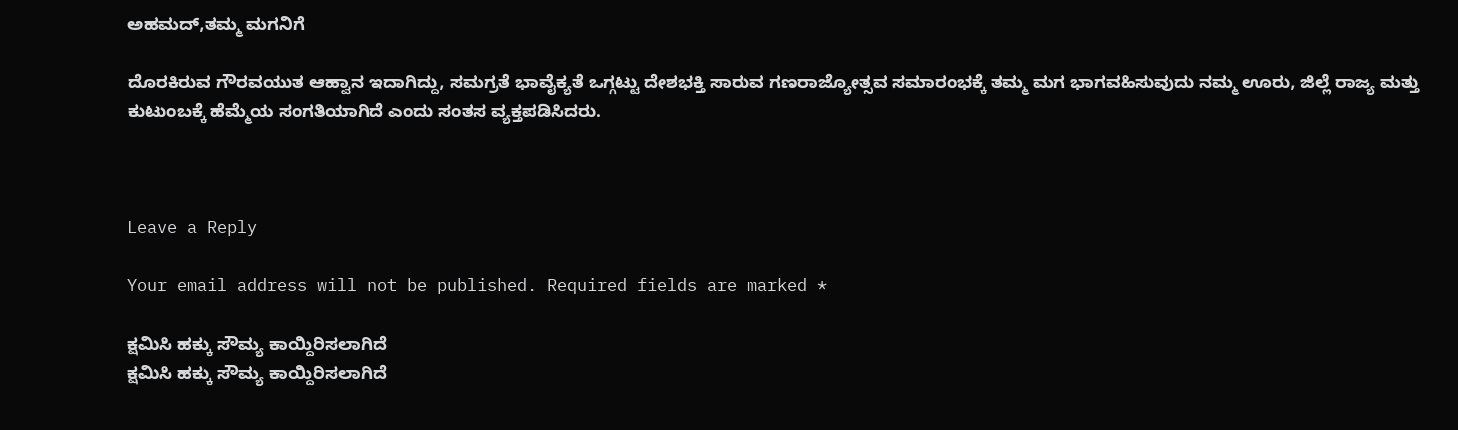ಅಹಮದ್,ತಮ್ಮ ಮಗನಿಗೆ

ದೊರಕಿರುವ ಗೌರವಯುತ ಆಹ್ವಾನ ಇದಾಗಿದ್ದು, ಸಮಗ್ರತೆ ಭಾವೈಕ್ಯತೆ ಒಗ್ಗಟ್ಟು ದೇಶಭಕ್ತಿ ಸಾರುವ ಗಣರಾಜ್ಯೋತ್ಸವ ಸಮಾರಂಭಕ್ಕೆ ತಮ್ಮ ಮಗ ಭಾಗವಹಿಸುವುದು ನಮ್ಮ ಊರು, ಜಿಲ್ಲೆ ರಾಜ್ಯ ಮತ್ತು ಕುಟುಂಬಕ್ಕೆ ಹೆಮ್ಮೆಯ ಸಂಗತಿಯಾಗಿದೆ ಎಂದು ಸಂತಸ ವ್ಯಕ್ತಪಡಿಸಿದರು.



Leave a Reply

Your email address will not be published. Required fields are marked *

ಕ್ಷಮಿಸಿ ಹಕ್ಕು ಸೌಮ್ಯ ಕಾಯ್ದಿರಿಸಲಾಗಿದೆ
ಕ್ಷಮಿಸಿ ಹಕ್ಕು ಸೌಮ್ಯ ಕಾಯ್ದಿರಿಸಲಾಗಿದೆ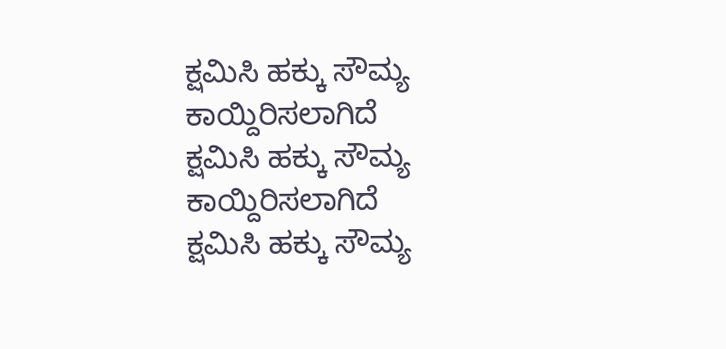ಕ್ಷಮಿಸಿ ಹಕ್ಕು ಸೌಮ್ಯ ಕಾಯ್ದಿರಿಸಲಾಗಿದೆ
ಕ್ಷಮಿಸಿ ಹಕ್ಕು ಸೌಮ್ಯ ಕಾಯ್ದಿರಿಸಲಾಗಿದೆ
ಕ್ಷಮಿಸಿ ಹಕ್ಕು ಸೌಮ್ಯ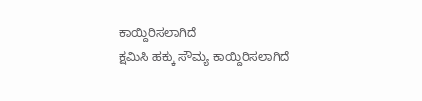ಕಾಯ್ದಿರಿಸಲಾಗಿದೆ
ಕ್ಷಮಿಸಿ ಹಕ್ಕು ಸೌಮ್ಯ ಕಾಯ್ದಿರಿಸಲಾಗಿದೆ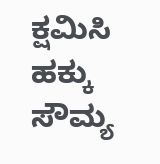ಕ್ಷಮಿಸಿ ಹಕ್ಕು ಸೌಮ್ಯ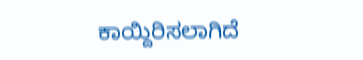ಕಾಯ್ದಿರಿಸಲಾಗಿದೆ